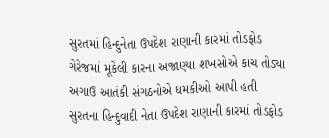સુરતમાં હિન્દુનેતા ઉપદેશ રાણાની કારમાં તોડફોડ
ગેરેજમાં મૂકેલી કારના અજાણ્યા શખસોએ કાચ તોડ્યા
અગાઉ આતંકી સંગઠનોએ ધમકીઓ આપી હતી
સુરતના હિન્દુવાદી નેતા ઉપદેશ રાણાની કારમાં તોડફોડ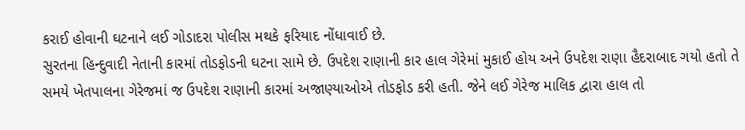કરાઈ હોવાની ઘટનાને લઈ ગોડાદરા પોલીસ મથકે ફરિયાદ નોંધાવાઈ છે.
સુરતના હિન્દુવાદી નેતાની કારમાં તોડફોડની ઘટના સામે છે. ઉપદેશ રાણાની કાર હાલ ગેરેમાં મુકાઈ હોય અને ઉપદેશ રાણા હૈદરાબાદ ગયો હતો તે સમયે ખેતપાલના ગેરેજમાં જ ઉપદેશ રાણાની કારમાં અજાણ્યાઓએ તોડફોડ કરી હતી. જેને લઈ ગેરેજ માલિક દ્વારા હાલ તો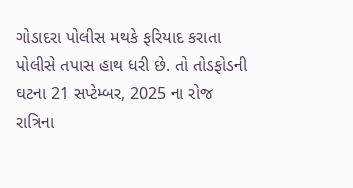ગોડાદરા પોલીસ મથકે ફરિયાદ કરાતા પોલીસે તપાસ હાથ ધરી છે. તો તોડફોડની ઘટના 21 સપ્ટેમ્બર, 2025 ના રોજ રાત્રિના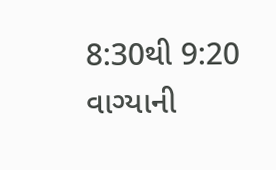8:30થી 9:20 વાગ્યાની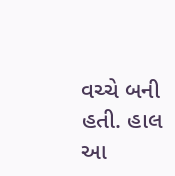વચ્ચે બની હતી. હાલ આ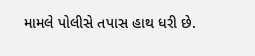મામલે પોલીસે તપાસ હાથ ધરી છે.